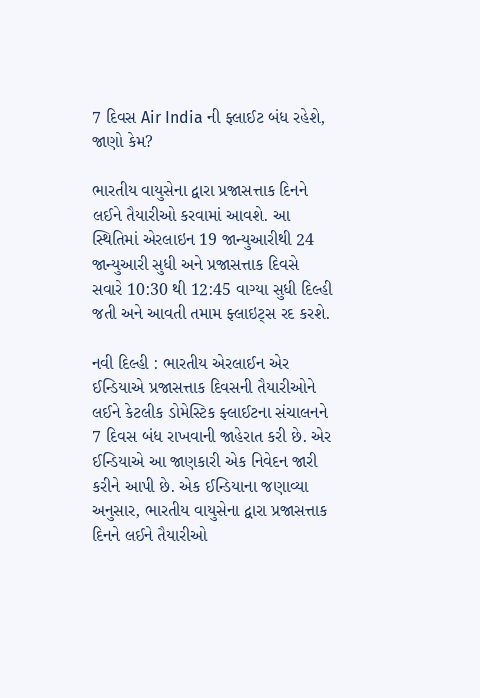7 દિવસ Air India ની ફ્લાઈટ બંધ રહેશે, જાણો કેમ?

ભારતીય વાયુસેના દ્વારા પ્રજાસત્તાક દિનને લઈને તૈયારીઓ કરવામાં આવશે. આ સ્થિતિમાં એરલાઇન 19 જાન્યુઆરીથી 24 જાન્યુઆરી સુધી અને પ્રજાસત્તાક દિવસે સવારે 10:30 થી 12:45 વાગ્યા સુધી દિલ્હી જતી અને આવતી તમામ ફ્લાઇટ્સ રદ કરશે.

નવી દિલ્હી : ભારતીય એરલાઈન એર ઈન્ડિયાએ પ્રજાસત્તાક દિવસની તૈયારીઓને લઈને કેટલીક ડોમેસ્ટિક ફ્લાઈટના સંચાલનને 7 દિવસ બંધ રાખવાની જાહેરાત કરી છે. એર ઈન્ડિયાએ આ જાણકારી એક નિવેદન જારી કરીને આપી છે. એક ઈન્ડિયાના જણાવ્યા અનુસાર, ભારતીય વાયુસેના દ્વારા પ્રજાસત્તાક દિનને લઈને તૈયારીઓ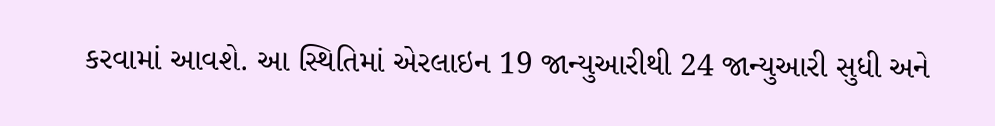કરવામાં આવશે. આ સ્થિતિમાં એરલાઇન 19 જાન્યુઆરીથી 24 જાન્યુઆરી સુધી અને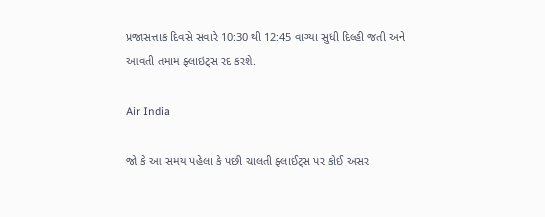પ્રજાસત્તાક દિવસે સવારે 10:30 થી 12:45 વાગ્યા સુધી દિલ્હી જતી અને આવતી તમામ ફ્લાઇટ્સ રદ કરશે.

Air India

જો કે આ સમય પહેલા કે પછી ચાલતી ફ્લાઈટ્સ પર કોઈ અસર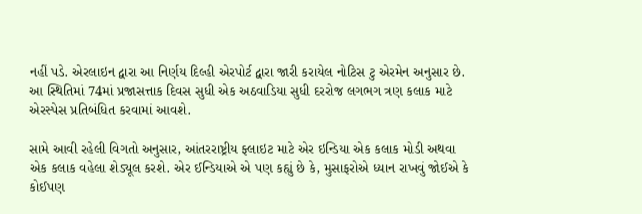નહીં પડે. એરલાઇન દ્વારા આ નિર્ણય દિલ્હી એરપોર્ટ દ્વારા જારી કરાયેલ નોટિસ ટુ એરમેન અનુસાર છે. આ સ્થિતિમાં 74માં પ્રજાસત્તાક દિવસ સુધી એક અઠવાડિયા સુધી દરરોજ લગભગ ત્રણ કલાક માટે એરસ્પેસ પ્રતિબંધિત કરવામાં આવશે.

સામે આવી રહેલી વિગતો અનુસાર, આંતરરાષ્ટ્રીય ફ્લાઇટ માટે એર ઇન્ડિયા એક કલાક મોડી અથવા એક કલાક વહેલા શેડ્યૂલ કરશે. એર ઈન્ડિયાએ એ પણ કહ્યું છે કે, મુસાફરોએ ધ્યાન રાખવું જોઈએ કે કોઈપણ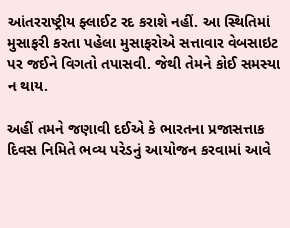આંતરરાષ્ટ્રીય ફ્લાઈટ રદ કરાશે નહીં. આ સ્થિતિમાં મુસાફરી કરતા પહેલા મુસાફરોએ સત્તાવાર વેબસાઇટ પર જઈને વિગતો તપાસવી. જેથી તેમને કોઈ સમસ્યા ન થાય.

અહીં તમને જણાવી દઈએ કે ભારતના પ્રજાસત્તાક દિવસ નિમિતે ભવ્ય પરેડનું આયોજન કરવામાં આવે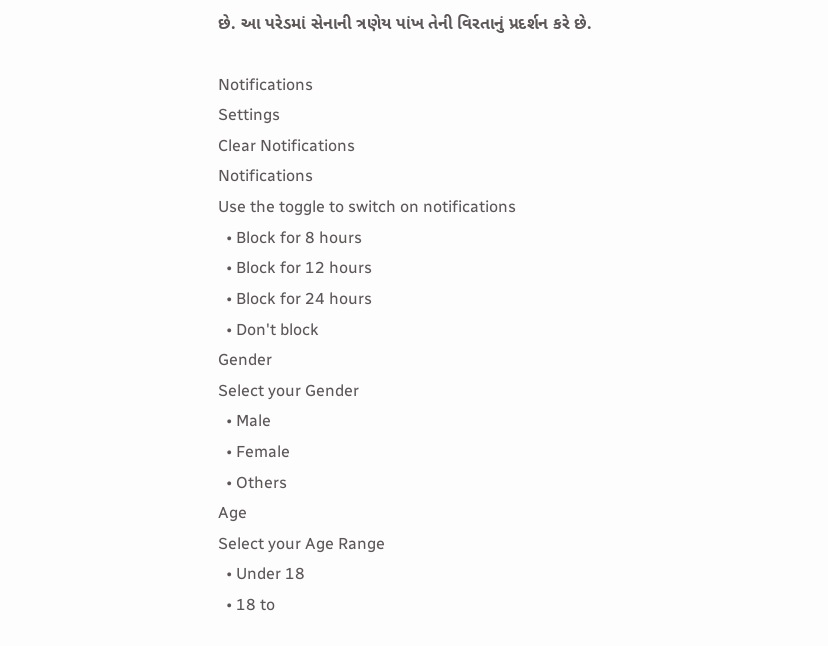છે. આ પરેડમાં સેનાની ત્રણેય પાંખ તેની વિરતાનું પ્રદર્શન કરે છે.

Notifications
Settings
Clear Notifications
Notifications
Use the toggle to switch on notifications
  • Block for 8 hours
  • Block for 12 hours
  • Block for 24 hours
  • Don't block
Gender
Select your Gender
  • Male
  • Female
  • Others
Age
Select your Age Range
  • Under 18
  • 18 to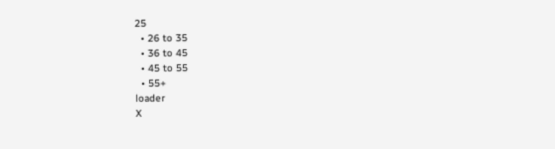25
  • 26 to 35
  • 36 to 45
  • 45 to 55
  • 55+
loader
X